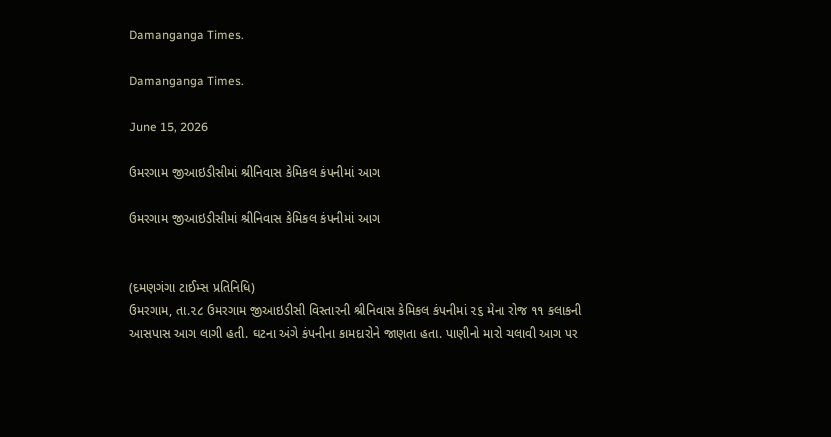Damanganga Times.

Damanganga Times.

June 15, 2026

ઉમરગામ જીઆઇડીસીમાં શ્રીનિવાસ કેમિકલ કંપનીમાં આગ

ઉમરગામ જીઆઇડીસીમાં શ્રીનિવાસ કેમિકલ કંપનીમાં આગ


(દમણગંગા ટાઈમ્સ પ્રતિનિધિ)
ઉમરગામ, તા.૨૮ ઉમરગામ જીઆઇડીસી વિસ્તારની શ્રીનિવાસ કેમિકલ કંપનીમાં ૨૬ મેના રોજ ૧૧ કલાકની આસપાસ આગ લાગી હતી. ઘટના અંગે કંપનીના કામદારોને જાણતા હતા. પાણીનો મારો ચલાવી આગ પર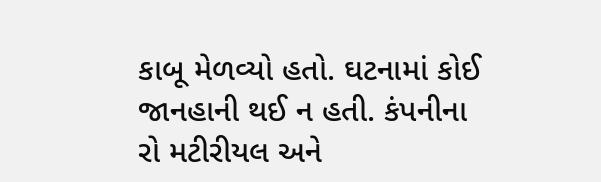કાબૂ મેળવ્યો હતો. ઘટનામાં કોઈ જાનહાની થઈ ન હતી. કંપનીના રો મટીરીયલ અને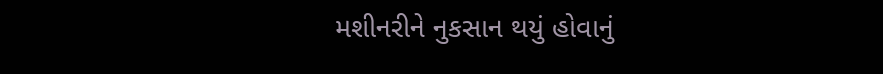મશીનરીને નુકસાન થયું હોવાનું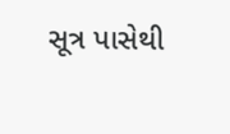સૂત્ર પાસેથી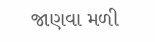જાણવા મળી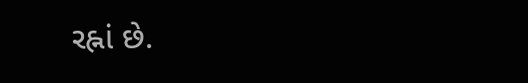રહ્નાં છે.